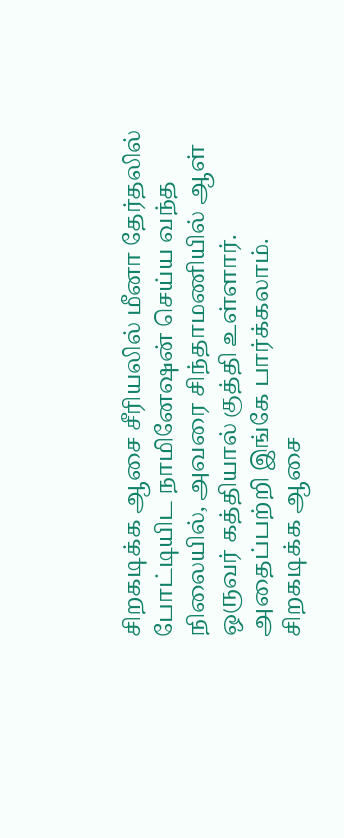சிறகடிக்க ஆசை சீரியலில் மீனா தேர்தலில் போட்டியிட நாமினேஷன் செய்ய வந்த நிலையில், அவரை சிந்தாமணியில் ஆள் ஒருவர் கத்தியால் குத்தி உள்ளார். அதைப்பற்றி இங்கே பார்க்கலாம்.
சிறகடிக்க ஆசை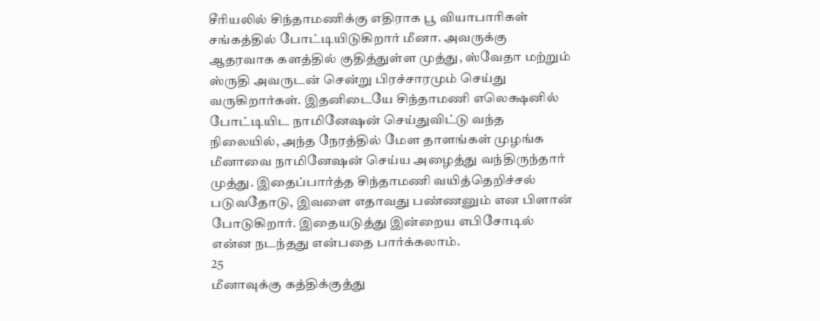சீரியலில் சிந்தாமணிக்கு எதிராக பூ வியாபாரிகள் சங்கத்தில் போட்டியிடுகிறார் மீனா. அவருக்கு ஆதரவாக களத்தில் குதித்துள்ள முத்து, ஸ்வேதா மற்றும் ஸ்ருதி அவருடன் சென்று பிரச்சாரமும் செய்து வருகிறார்கள். இதனிடையே சிந்தாமணி எலெக்ஷனில் போட்டியிட நாமினேஷன் செய்துவிட்டு வந்த நிலையில், அந்த நேரத்தில் மேள தாளங்கள் முழங்க மீனாவை நாமினேஷன் செய்ய அழைத்து வந்திருந்தார் முத்து. இதைப்பார்த்த சிந்தாமணி வயித்தெறிச்சல் படுவதோடு, இவளை எதாவது பண்ணனும் என பிளான் போடுகிறார். இதையடுத்து இன்றைய எபிசோடில் என்ன நடந்தது என்பதை பார்க்கலாம்.
25
மீனாவுக்கு கத்திக்குத்து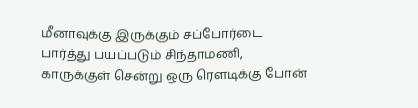மீனாவுக்கு இருக்கும் சப்போர்டை பார்த்து பயப்படும் சிந்தாமணி, காருக்குள் சென்று ஒரு ரெளடிக்கு போன்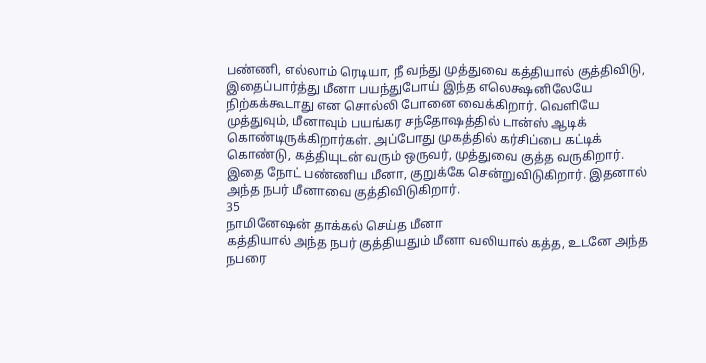பண்ணி, எல்லாம் ரெடியா, நீ வந்து முத்துவை கத்தியால் குத்திவிடு, இதைப்பார்த்து மீனா பயந்துபோய் இந்த எலெக்ஷனிலேயே நிற்கக்கூடாது என சொல்லி போனை வைக்கிறார். வெளியே முத்துவும், மீனாவும் பயங்கர சந்தோஷத்தில் டான்ஸ் ஆடிக் கொண்டிருக்கிறார்கள். அப்போது முகத்தில் கர்சிப்பை கட்டிக் கொண்டு, கத்தியுடன் வரும் ஒருவர், முத்துவை குத்த வருகிறார். இதை நோட் பண்ணிய மீனா, குறுக்கே சென்றுவிடுகிறார். இதனால் அந்த நபர் மீனாவை குத்திவிடுகிறார்.
35
நாமினேஷன் தாக்கல் செய்த மீனா
கத்தியால் அந்த நபர் குத்தியதும் மீனா வலியால் கத்த, உடனே அந்த நபரை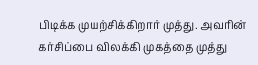பிடிக்க முயற்சிக்கிறார் முத்து. அவரின் கர்சிப்பை விலக்கி முகத்தை முத்து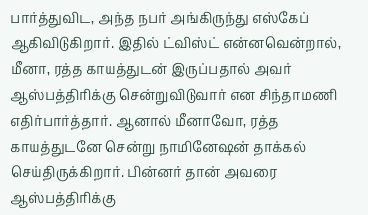பார்த்துவிட, அந்த நபர் அங்கிருந்து எஸ்கேப் ஆகிவிடுகிறார். இதில் ட்விஸ்ட் என்னவென்றால், மீனா, ரத்த காயத்துடன் இருப்பதால் அவர் ஆஸ்பத்திரிக்கு சென்றுவிடுவார் என சிந்தாமணி எதிர்பார்த்தார். ஆனால் மீனாவோ, ரத்த காயத்துடனே சென்று நாமினேஷன் தாக்கல் செய்திருக்கிறார். பின்னர் தான் அவரை ஆஸ்பத்திரிக்கு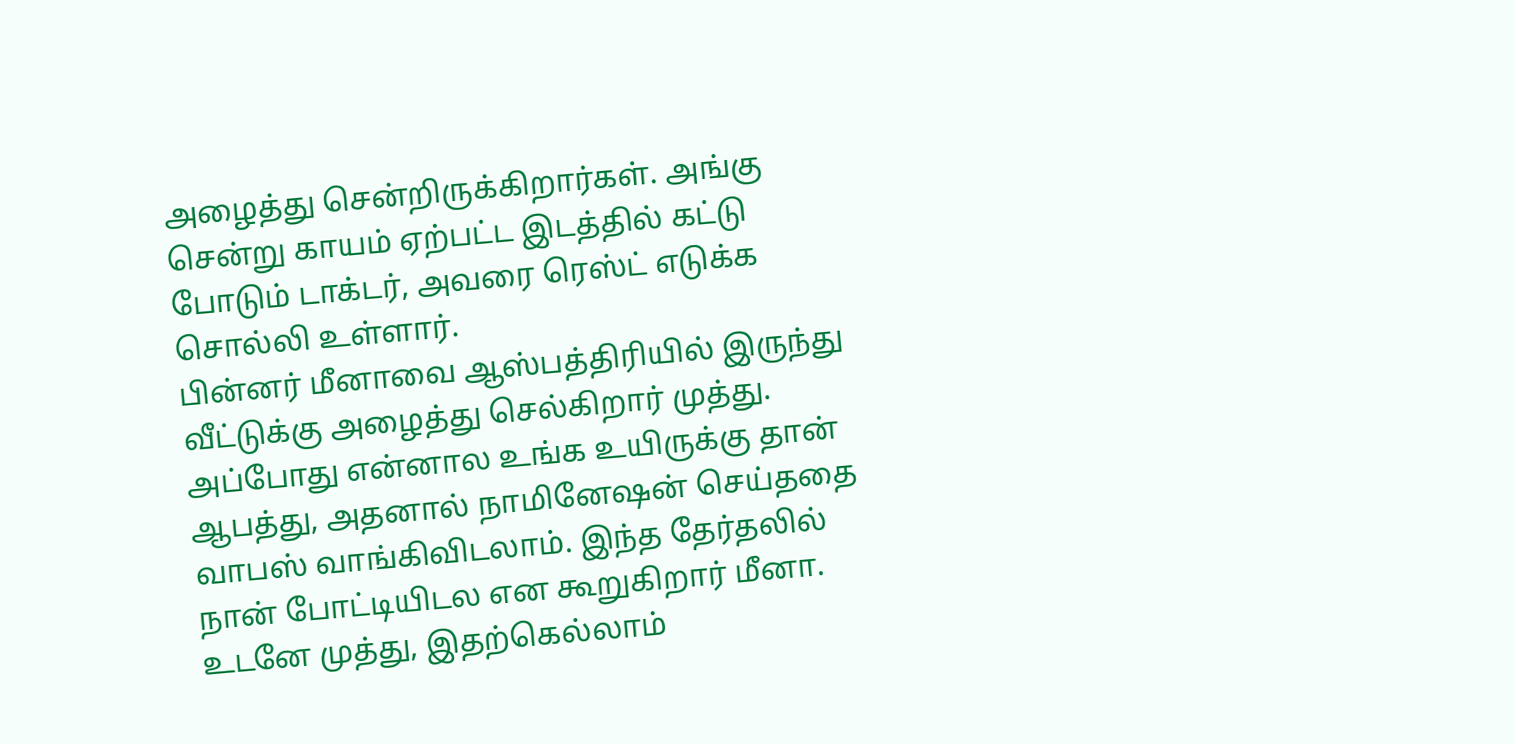அழைத்து சென்றிருக்கிறார்கள். அங்கு சென்று காயம் ஏற்பட்ட இடத்தில் கட்டு போடும் டாக்டர், அவரை ரெஸ்ட் எடுக்க சொல்லி உள்ளார்.
பின்னர் மீனாவை ஆஸ்பத்திரியில் இருந்து வீட்டுக்கு அழைத்து செல்கிறார் முத்து. அப்போது என்னால உங்க உயிருக்கு தான் ஆபத்து, அதனால் நாமினேஷன் செய்ததை வாபஸ் வாங்கிவிடலாம். இந்த தேர்தலில் நான் போட்டியிடல என கூறுகிறார் மீனா. உடனே முத்து, இதற்கெல்லாம்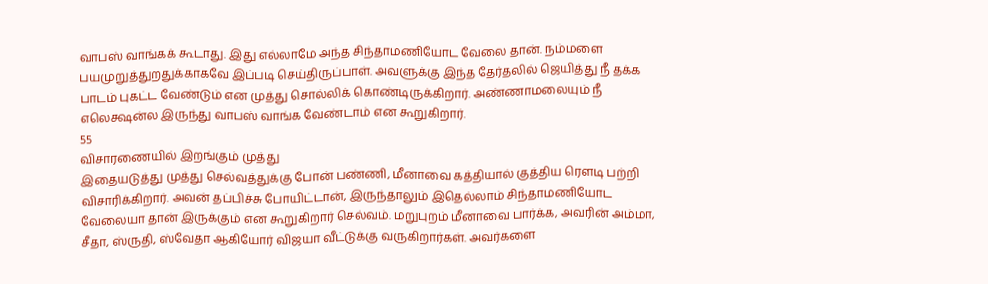வாபஸ் வாங்கக் கூடாது. இது எல்லாமே அந்த சிந்தாமணியோட வேலை தான். நம்மளை பயமுறுத்துறதுக்காகவே இப்படி செய்திருப்பாள். அவளுக்கு இந்த தேர்தலில் ஜெயித்து நீ தக்க பாடம் புகட்ட வேண்டும் என முத்து சொல்லிக் கொண்டிருக்கிறார். அண்ணாமலையும் நீ எலெக்ஷன்ல இருந்து வாபஸ் வாங்க வேண்டாம் என கூறுகிறார்.
55
விசாரணையில் இறங்கும் முத்து
இதையடுத்து முத்து செல்வத்துக்கு போன் பண்ணி, மீனாவை கத்தியால் குத்திய ரெளடி பற்றி விசாரிக்கிறார். அவன் தப்பிச்சு போயிட்டான், இருந்தாலும் இதெல்லாம் சிந்தாமணியோட வேலையா தான் இருக்கும் என கூறுகிறார் செல்வம். மறுபுறம் மீனாவை பார்க்க, அவரின் அம்மா, சீதா, ஸ்ருதி, ஸ்வேதா ஆகியோர் விஜயா வீட்டுக்கு வருகிறார்கள். அவர்களை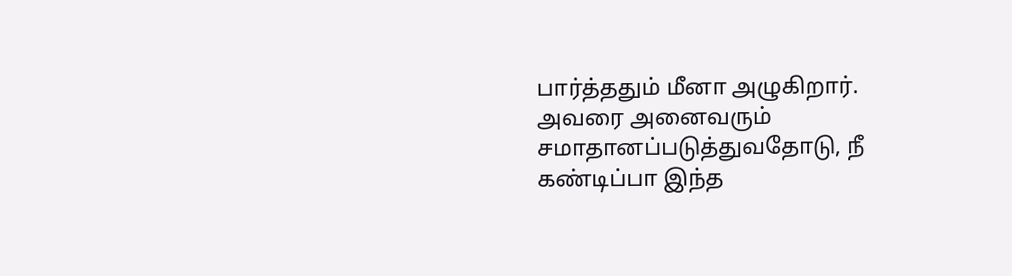பார்த்ததும் மீனா அழுகிறார். அவரை அனைவரும் சமாதானப்படுத்துவதோடு, நீ கண்டிப்பா இந்த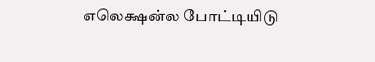எலெக்ஷன்ல போட்டியிடு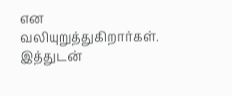என வலியுறுத்துகிறார்கள். இத்துடன்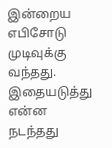இன்றைய எபிசோடு முடிவுக்கு வந்தது. இதையடுத்து என்ன நடந்தது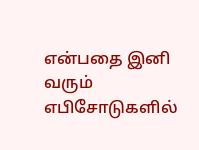என்பதை இனி வரும் எபிசோடுகளில்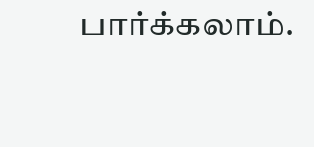பார்க்கலாம்.